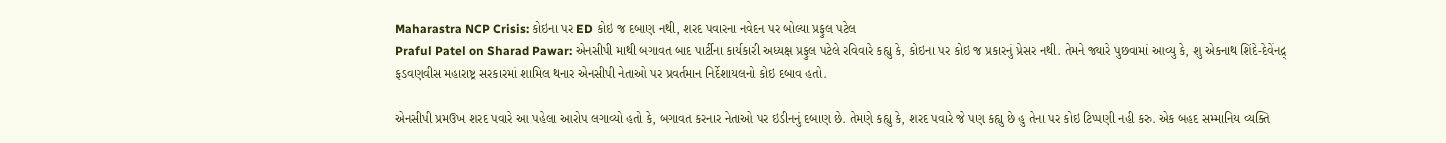Maharastra NCP Crisis: કોઇના પર ED કોઇ જ દબાણ નથી, શરદ પવારના નવેદન પર બોલ્યા પ્રફુલ પટેલ
Praful Patel on Sharad Pawar: એનસીપી માથી બગાવત બાદ પાર્ટીના કાર્યકારી અધ્યક્ષ પ્રફુલ પટેલે રવિવારે કહ્યુ કે, કોઇના પર કોઇ જ પ્રકારનું પ્રેસર નથી. તેમને જ્યારે પુછવામાં આવ્યુ કે, શુ એકનાથ શિંદે-દેવેંનદ્ર્ ફડવણવીસ મહારાષ્ટ્ર સરકારમાં શામિલ થનાર એનસીપી નેતાઓ પર પ્રવર્તમાન નિર્દેશાયલનો કોઇ દબાવ હતો.

એનસીપી પ્રમઉખ શરદ પવારે આ પહેલા આરોપ લગાવ્યો હતો કે, બગાવત કરનાર નેતાઓ પર ઇડીનનું દબાણ છે. તેમણે કહ્યુ કે, શરદ પવારે જે પણ કહ્યુ છે હુ તેના પર કોઇ ટિપ્પણી નહી કરુ. એક બહદ સમ્માનિય વ્યક્તિ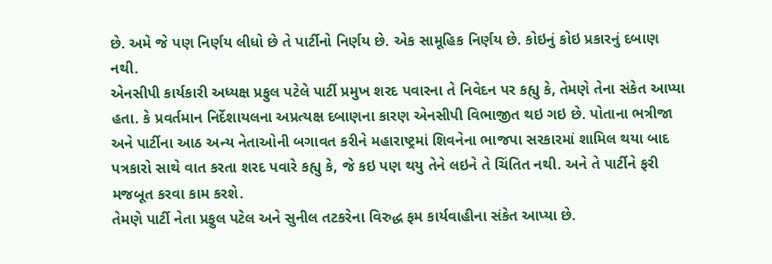છે. અમે જે પણ નિર્ણય લીધો છે તે પાર્ટીનો નિર્ણય છે. એક સામૂહિક નિર્ણય છે. કોઇનું કોઇ પ્રકારનું દબાણ નથી.
એનસીપી કાર્યકારી અધ્યક્ષ પ્રફુલ પટેલે પાર્ટી પ્રમુખ શરદ પવારના તે નિવેદન પર કહ્યુ કે, તેમણે તેના સંકેત આપ્યા હતા. કે પ્રવર્તમાન નિર્દેશાયલના અપ્રત્યક્ષ દબાણના કારણ એનસીપી વિભાજીત થઇ ગઇ છે. પોતાના ભત્રીજા અને પાર્ટીના આઠ અન્ય નેતાઓની બગાવત કરીને મહારાષ્ટ્રમાં શિવનેના ભાજપા સરકારમાં શામિલ થયા બાદ પત્રકારો સાથે વાત કરતા શરદ પવારે કહ્યુ કે, જે કઇ પણ થયુ તેને લઇને તે ચિંતિત નથી. અને તે પાર્ટીને ફરી મજબૂત કરવા કામ કરશે.
તેમણે પાર્ટી નેતા પ્રફુલ પટેલ અને સુનીલ તટકરેના વિરુદ્ધ ફમ કાર્યવાહીના સંકેત આપ્યા છે.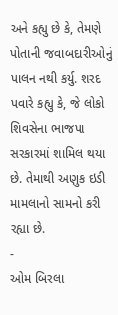અને કહ્યુ છે કે, તેમણે પોતાની જવાબદારીઓનું પાલન નથી કર્યુ. શરદ પવારે કહ્યુ કે, જે લોકો શિવસેના ભાજપા સરકારમાં શામિલ થયા છે. તેમાથી અણુક ઇડી મામલાનો સામનો કરી રહ્યા છે.
-
ઓમ બિરલા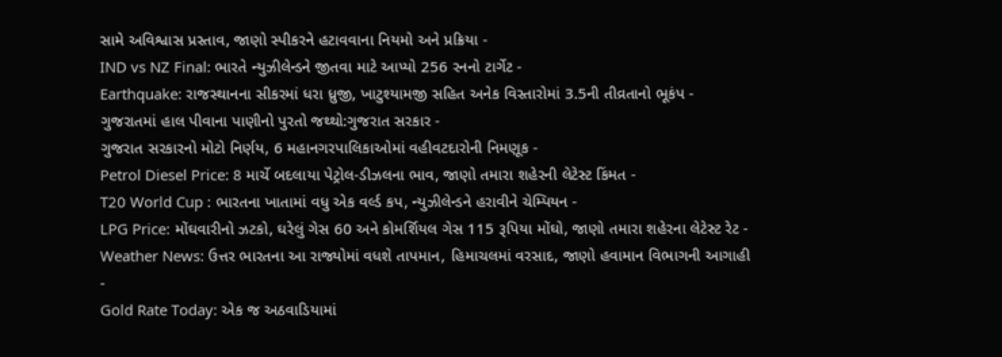સામે અવિશ્વાસ પ્રસ્તાવ, જાણો સ્પીકરને હટાવવાના નિયમો અને પ્રક્રિયા -
IND vs NZ Final: ભારતે ન્યુઝીલેન્ડને જીતવા માટે આપ્યો 256 રનનો ટાર્ગેટ -
Earthquake: રાજસ્થાનના સીકરમાં ધરા ધ્રુજી, ખાટુશ્યામજી સહિત અનેક વિસ્તારોમાં 3.5ની તીવ્રતાનો ભૂકંપ -
ગુજરાતમાં હાલ પીવાના પાણીનો પુરતો જથ્થો:ગુજરાત સરકાર -
ગુજરાત સરકારનો મોટો નિર્ણય, 6 મહાનગરપાલિકાઓમાં વહીવટદારોની નિમણૂક -
Petrol Diesel Price: 8 માર્ચે બદલાયા પેટ્રોલ-ડીઝલના ભાવ, જાણો તમારા શહેરની લેટેસ્ટ કિંમત -
T20 World Cup : ભારતના ખાતામાં વધુ એક વર્લ્ડ કપ, ન્યુઝીલેન્ડને હરાવીને ચેમ્પિયન -
LPG Price: મોંઘવારીનો ઝટકો, ઘરેલું ગેસ 60 અને કોમર્શિયલ ગેસ 115 રૂપિયા મોંઘો, જાણો તમારા શહેરના લેટેસ્ટ રેટ -
Weather News: ઉત્તર ભારતના આ રાજ્યોમાં વધશે તાપમાન, હિમાચલમાં વરસાદ, જાણો હવામાન વિભાગની આગાહી -
Gold Rate Today: એક જ અઠવાડિયામાં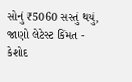સોનું ₹5060 સસ્તું થયું, જાણો લેટેસ્ટ કિંમત -
કેશોદ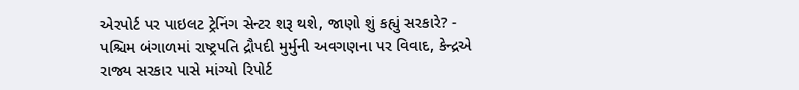એરપોર્ટ પર પાઇલટ ટ્રેનિંગ સેન્ટર શરૂ થશે, જાણો શું કહ્યું સરકારે? -
પશ્ચિમ બંગાળમાં રાષ્ટ્રપતિ દ્રૌપદી મુર્મુની અવગણના પર વિવાદ, કેન્દ્રએ રાજ્ય સરકાર પાસે માંગ્યો રિપોર્ટ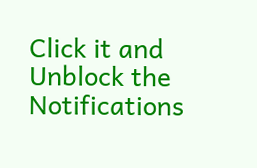Click it and Unblock the Notifications